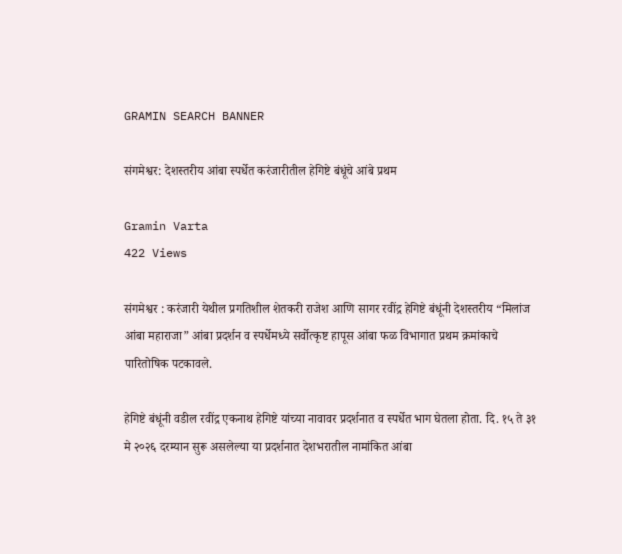GRAMIN SEARCH BANNER

संगमेश्वर: देशस्तरीय आंबा स्पर्धेत करंजारीतील हेगिष्टे बंधूंचे आंबे प्रथम

Gramin Varta
422 Views

संगमेश्वर : करंजारी येथील प्रगतिशील शेतकरी राजेश आणि सागर रवींद्र हेगिष्टे बंधूंनी देशस्तरीय “मिलांज आंबा महाराजा” आंबा प्रदर्शन व स्पर्धेमध्ये सर्वोत्कृष्ट हापूस आंबा फळ विभागात प्रथम क्रमांकाचे पारितोषिक पटकावले.

हेगिष्टे बंधूंनी वडील रवींद्र एकनाथ हेगिष्टे यांच्या नावावर प्रदर्शनात व स्पर्धेत भाग घेतला होता. दि. १५ ते ३१ मे २०२६ दरम्यान सुरू असलेल्या या प्रदर्शनात देशभरातील नामांकित आंबा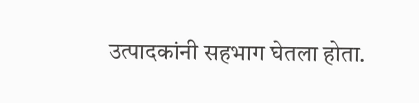उत्पादकांनी सहभाग घेतला होता.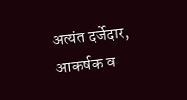अत्यंत दर्जेदार, आकर्षक व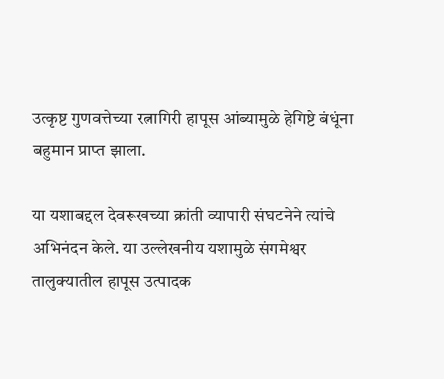उत्कृष्ट गुणवत्तेच्या रत्नागिरी हापूस आंब्यामुळे हेगिष्टे बंधूंना बहुमान प्राप्त झाला.

या यशाबद्दल देवरूखच्या क्रांती व्यापारी संघटनेने त्यांचे अभिनंदन केले. या उल्लेखनीय यशामुळे संगमेश्वर तालुक्यातील हापूस उत्पादक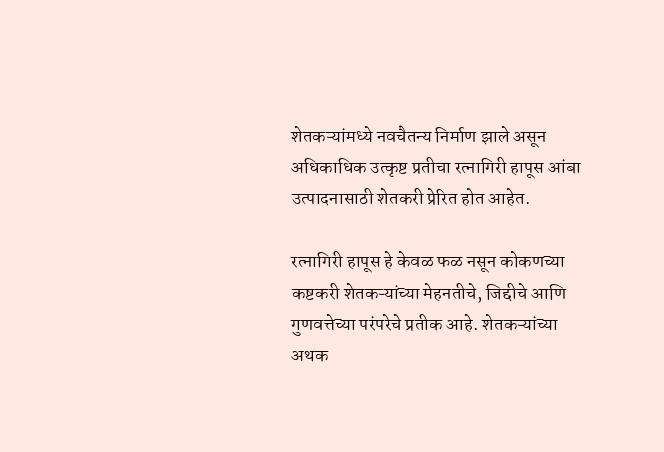शेतकऱ्यांमध्ये नवचैतन्य निर्माण झाले असून अधिकाधिक उत्कृष्ट प्रतीचा रत्नागिरी हापूस आंबा उत्पादनासाठी शेतकरी प्रेरित होत आहेत.

रत्नागिरी हापूस हे केवळ फळ नसून कोकणच्या कष्टकरी शेतकऱ्यांच्या मेहनतीचे, जिद्दीचे आणि गुणवत्तेच्या परंपरेचे प्रतीक आहे. शेतकऱ्यांच्या अथक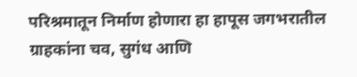परिश्रमातून निर्माण होणारा हा हापूस जगभरातील ग्राहकांना चव, सुगंध आणि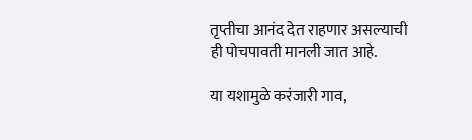तृप्तीचा आनंद देत राहणार असल्याची ही पोचपावती मानली जात आहे.

या यशामुळे करंजारी गाव,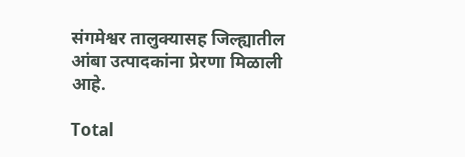संगमेश्वर तालुक्यासह जिल्ह्यातील आंबा उत्पादकांना प्रेरणा मिळाली आहे.

Total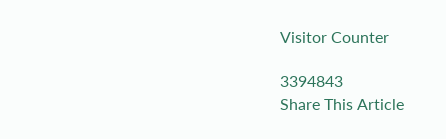Visitor Counter

3394843
Share This Article